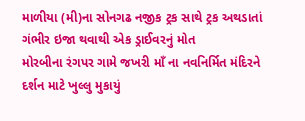માળીયા (મી)ના સોનગઢ નજીક ટ્રક સાથે ટ્રક અથડાતાં ગંભીર ઇજા થવાથી એક ડ્રાઈવરનું મોત
મોરબીના રંગપર ગામે જખરી માઁ ના નવનિર્મિત મંદિરને દર્શન માટે ખુલ્લુ મુકાયું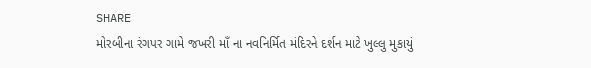SHARE
મોરબીના રંગપર ગામે જખરી માઁ ના નવનિર્મિત મંદિરને દર્શન માટે ખુલ્લુ મુકાયું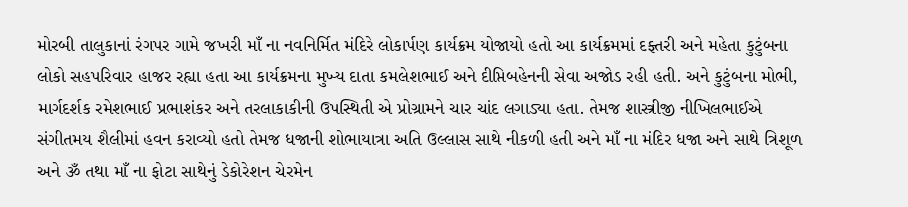મોરબી તાલુકાનાં રંગપર ગામે જખરી માઁ ના નવનિર્મિત મંદિરે લોકાર્પણ કાર્યક્રમ યોજાયો હતો આ કાર્યક્રમમાં દફ્તરી અને મહેતા કુટુંબના લોકો સહપરિવાર હાજર રહ્યા હતા આ કાર્યક્રમના મુખ્ય દાતા કમલેશભાઈ અને દીપ્તિબહેનની સેવા અજોડ રહી હતી. અને કુટુંબના મોભી, માર્ગદર્શક રમેશભાઈ પ્રભાશંકર અને તરલાકાકીની ઉપસ્થિતી એ પ્રોગ્રામને ચાર ચાંદ લગાડ્યા હતા. તેમજ શાસ્ત્રીજી નીખિલભાઈએ સંગીતમય શૈલીમાં હવન કરાવ્યો હતો તેમજ ધજાની શોભાયાત્રા અતિ ઉલ્લાસ સાથે નીકળી હતી અને માઁ ના મંદિર ધજા અને સાથે ત્રિશૂળ અને ૐ તથા માઁ ના ફોટા સાથેનું ડેકોરેશન ચેરમેન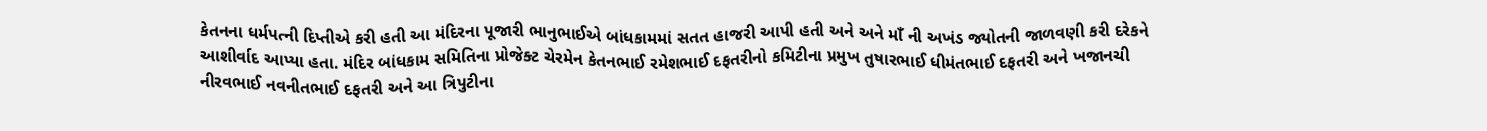કેતનના ધર્મપત્ની દિપ્તીએ કરી હતી આ મંદિરના પૂજારી ભાનુભાઈએ બાંધકામમાં સતત હાજરી આપી હતી અને અને માઁ ની અખંડ જ્યોતની જાળવણી કરી દરેકને આશીર્વાદ આપ્યા હતા. મંદિર બાંધકામ સમિતિના પ્રોજેક્ટ ચેરમેન કેતનભાઈ રમેશભાઈ દફતરીનો કમિટીના પ્રમુખ તુષારભાઈ ધીમંતભાઈ દફતરી અને ખજાનચી નીરવભાઈ નવનીતભાઈ દફતરી અને આ ત્રિપુટીના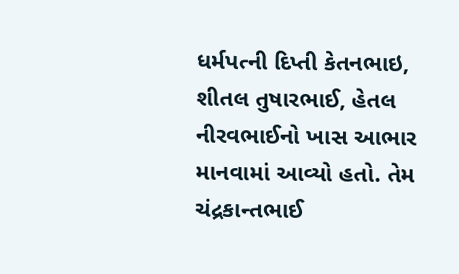ધર્મપત્ની દિપ્તી કેતનભાઇ, શીતલ તુષારભાઈ, હેતલ નીરવભાઈનો ખાસ આભાર માનવામાં આવ્યો હતો. તેમ ચંદ્રકાન્તભાઈ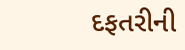દફતરીની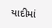યાદીમાં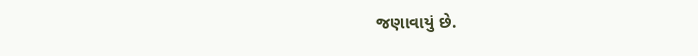જણાવાયું છે.